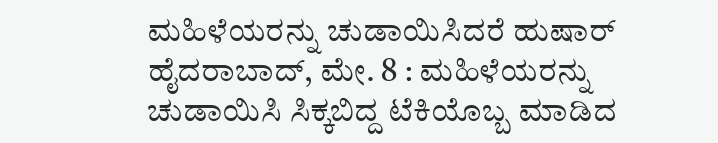ಮಹಿಳೆಯರನ್ನು ಚುಡಾಯಿಸಿದರೆ ಹುಷಾರ್
ಹೈದರಾಬಾದ್, ಮೇ. 8 : ಮಹಿಳೆಯರನ್ನು ಚುಡಾಯಿಸಿ ಸಿಕ್ಕಬಿದ್ದ ಟೆಕಿಯೊಬ್ಬ ಮಾಡಿದ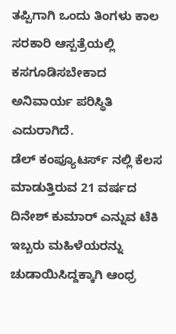ತಪ್ಪಿಗಾಗಿ ಒಂದು ತಿಂಗಳು ಕಾಲ ಸರಕಾರಿ ಆಸ್ಪತ್ರೆಯಲ್ಲಿ ಕಸಗೂಡಿಸಬೇಕಾದ ಅನಿವಾರ್ಯ ಪರಿಸ್ಥಿತಿ ಎದುರಾಗಿದೆ.
ಡೆಲ್ ಕಂಪ್ಯೂಟರ್ಸ್ ನಲ್ಲಿ ಕೆಲಸ ಮಾಡುತ್ತಿರುವ 21 ವರ್ಷದ ದಿನೇಶ್ ಕುಮಾರ್ ಎನ್ನುವ ಟೆಕಿ ಇಬ್ಬರು ಮಹಿಳೆಯರನ್ನು ಚುಡಾಯಿಸಿದ್ದಕ್ಕಾಗಿ ಆಂಧ್ರ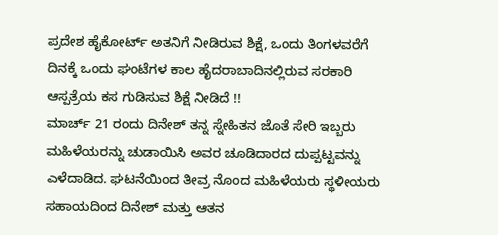ಪ್ರದೇಶ ಹೈಕೋರ್ಟ್ ಅತನಿಗೆ ನೀಡಿರುವ ಶಿಕ್ಷೆ, ಒಂದು ತಿಂಗಳವರೆಗೆ ದಿನಕ್ಕೆ ಒಂದು ಘಂಟೆಗಳ ಕಾಲ ಹೈದರಾಬಾದಿನಲ್ಲಿರುವ ಸರಕಾರಿ ಆಸ್ಪತ್ರೆಯ ಕಸ ಗುಡಿಸುವ ಶಿಕ್ಷೆ ನೀಡಿದೆ !!
ಮಾರ್ಚ್ 21 ರಂದು ದಿನೇಶ್ ತನ್ನ ಸ್ನೇಹಿತನ ಜೊತೆ ಸೇರಿ ಇಬ್ಬರು ಮಹಿಳೆಯರನ್ನು ಚುಡಾಯಿಸಿ ಅವರ ಚೂಡಿದಾರದ ದುಪ್ಪಟ್ಟವನ್ನು ಎಳೆದಾಡಿದ. ಘಟನೆಯಿಂದ ತೀವ್ರ ನೊಂದ ಮಹಿಳೆಯರು ಸ್ಥಳೀಯರು ಸಹಾಯದಿಂದ ದಿನೇಶ್ ಮತ್ತು ಆತನ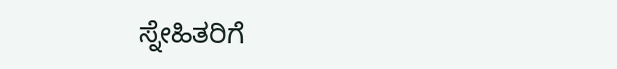ಸ್ನೇಹಿತರಿಗೆ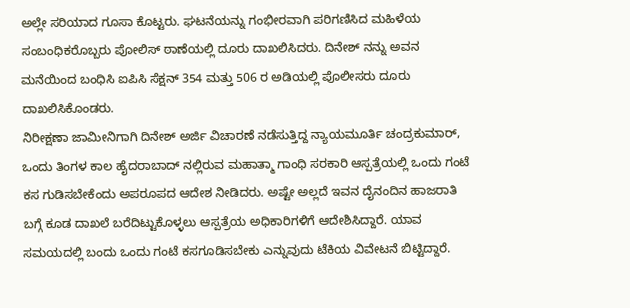ಅಲ್ಲೇ ಸರಿಯಾದ ಗೂಸಾ ಕೊಟ್ಟರು. ಘಟನೆಯನ್ನು ಗಂಭೀರವಾಗಿ ಪರಿಗಣಿಸಿದ ಮಹಿಳೆಯ ಸಂಬಂಧಿಕರೊಬ್ಬರು ಪೋಲಿಸ್ ಠಾಣೆಯಲ್ಲಿ ದೂರು ದಾಖಲಿಸಿದರು. ದಿನೇಶ್ ನನ್ನು ಅವನ ಮನೆಯಿಂದ ಬಂಧಿಸಿ ಐಪಿಸಿ ಸೆಕ್ಷನ್ 354 ಮತ್ತು 506 ರ ಅಡಿಯಲ್ಲಿ ಪೊಲೀಸರು ದೂರು ದಾಖಲಿಸಿಕೊಂಡರು.
ನಿರೀಕ್ಷಣಾ ಜಾಮೀನಿಗಾಗಿ ದಿನೇಶ್ ಅರ್ಜಿ ವಿಚಾರಣೆ ನಡೆಸುತ್ತಿದ್ದ ನ್ಯಾಯಮೂರ್ತಿ ಚಂದ್ರಕುಮಾರ್, ಒಂದು ತಿಂಗಳ ಕಾಲ ಹೈದರಾಬಾದ್ ನಲ್ಲಿರುವ ಮಹಾತ್ಮಾ ಗಾಂಧಿ ಸರಕಾರಿ ಆಸ್ಪತ್ರೆಯಲ್ಲಿ ಒಂದು ಗಂಟೆ ಕಸ ಗುಡಿಸಬೇಕೆಂದು ಅಪರೂಪದ ಆದೇಶ ನೀಡಿದರು. ಅಷ್ಟೇ ಅಲ್ಲದೆ ಇವನ ದೈನಂದಿನ ಹಾಜರಾತಿ ಬಗ್ಗೆ ಕೂಡ ದಾಖಲೆ ಬರೆದಿಟ್ಟುಕೊಳ್ಳಲು ಆಸ್ಪತ್ರೆಯ ಅಧಿಕಾರಿಗಳಿಗೆ ಆದೇಶಿಸಿದ್ದಾರೆ. ಯಾವ ಸಮಯದಲ್ಲಿ ಬಂದು ಒಂದು ಗಂಟೆ ಕಸಗೂಡಿಸಬೇಕು ಎನ್ನುವುದು ಟೆಕಿಯ ವಿವೇಟನೆ ಬಿಟ್ಟಿದ್ದಾರೆ.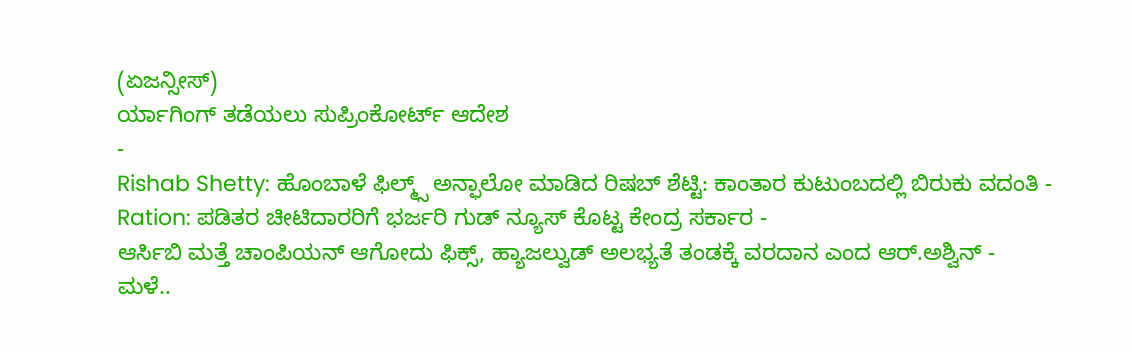(ಏಜನ್ಸೀಸ್)
ರ್ಯಾಗಿಂಗ್ ತಡೆಯಲು ಸುಪ್ರಿಂಕೋರ್ಟ್ ಆದೇಶ
-
Rishab Shetty: ಹೊಂಬಾಳೆ ಫಿಲ್ಮ್ಸ್ ಅನ್ಫಾಲೋ ಮಾಡಿದ ರಿಷಬ್ ಶೆಟ್ಟಿ: ಕಾಂತಾರ ಕುಟುಂಬದಲ್ಲಿ ಬಿರುಕು ವದಂತಿ -
Ration: ಪಡಿತರ ಚೀಟಿದಾರರಿಗೆ ಭರ್ಜರಿ ಗುಡ್ ನ್ಯೂಸ್ ಕೊಟ್ಟ ಕೇಂದ್ರ ಸರ್ಕಾರ -
ಆರ್ಸಿಬಿ ಮತ್ತೆ ಚಾಂಪಿಯನ್ ಆಗೋದು ಫಿಕ್ಸ್, ಹ್ಯಾಜಲ್ವುಡ್ ಅಲಭ್ಯತೆ ತಂಡಕ್ಕೆ ವರದಾನ ಎಂದ ಆರ್.ಅಶ್ವಿನ್ -
ಮಳೆ..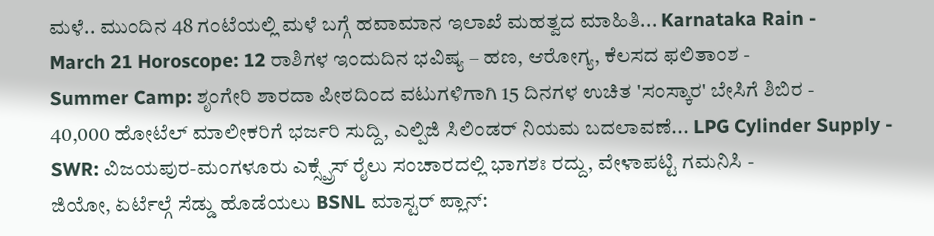ಮಳೆ.. ಮುಂದಿನ 48 ಗಂಟೆಯಲ್ಲಿ ಮಳೆ ಬಗ್ಗೆ ಹವಾಮಾನ ಇಲಾಖೆ ಮಹತ್ವದ ಮಾಹಿತಿ... Karnataka Rain -
March 21 Horoscope: 12 ರಾಶಿಗಳ ಇಂದುದಿನ ಭವಿಷ್ಯ – ಹಣ, ಆರೋಗ್ಯ, ಕೆಲಸದ ಫಲಿತಾಂಶ -
Summer Camp: ಶೃಂಗೇರಿ ಶಾರದಾ ಪೀಠದಿಂದ ವಟುಗಳಿಗಾಗಿ 15 ದಿನಗಳ ಉಚಿತ 'ಸಂಸ್ಕಾರ' ಬೇಸಿಗೆ ಶಿಬಿರ -
40,000 ಹೋಟೆಲ್ ಮಾಲೀಕರಿಗೆ ಭರ್ಜರಿ ಸುದ್ದಿ, ಎಲ್ಪಿಜಿ ಸಿಲಿಂಡರ್ ನಿಯಮ ಬದಲಾವಣೆ... LPG Cylinder Supply -
SWR: ವಿಜಯಪುರ-ಮಂಗಳೂರು ಎಕ್ಸ್ಪ್ರೆಸ್ ರೈಲು ಸಂಚಾರದಲ್ಲಿ ಭಾಗಶಃ ರದ್ದು, ವೇಳಾಪಟ್ಟಿ ಗಮನಿಸಿ -
ಜಿಯೋ, ಏರ್ಟೆಲ್ಗೆ ಸೆಡ್ಡು ಹೊಡೆಯಲು BSNL ಮಾಸ್ಟರ್ ಪ್ಲಾನ್: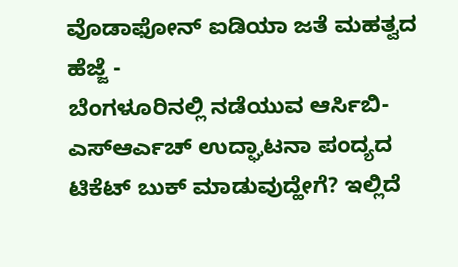ವೊಡಾಫೋನ್ ಐಡಿಯಾ ಜತೆ ಮಹತ್ವದ ಹೆಜ್ಜೆ -
ಬೆಂಗಳೂರಿನಲ್ಲಿ ನಡೆಯುವ ಆರ್ಸಿಬಿ-ಎಸ್ಆರ್ಎಚ್ ಉದ್ಘಾಟನಾ ಪಂದ್ಯದ ಟಿಕೆಟ್ ಬುಕ್ ಮಾಡುವುದ್ಹೇಗೆ? ಇಲ್ಲಿದೆ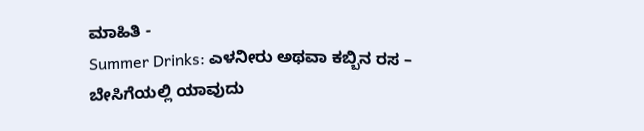ಮಾಹಿತಿ -
Summer Drinks: ಎಳನೀರು ಅಥವಾ ಕಬ್ಬಿನ ರಸ – ಬೇಸಿಗೆಯಲ್ಲಿ ಯಾವುದು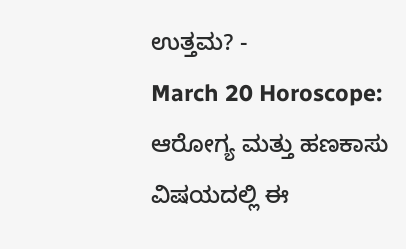ಉತ್ತಮ? -
March 20 Horoscope: ಆರೋಗ್ಯ ಮತ್ತು ಹಣಕಾಸು ವಿಷಯದಲ್ಲಿ ಈ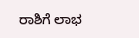ರಾಶಿಗೆ ಲಾಭ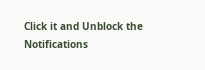Click it and Unblock the Notifications